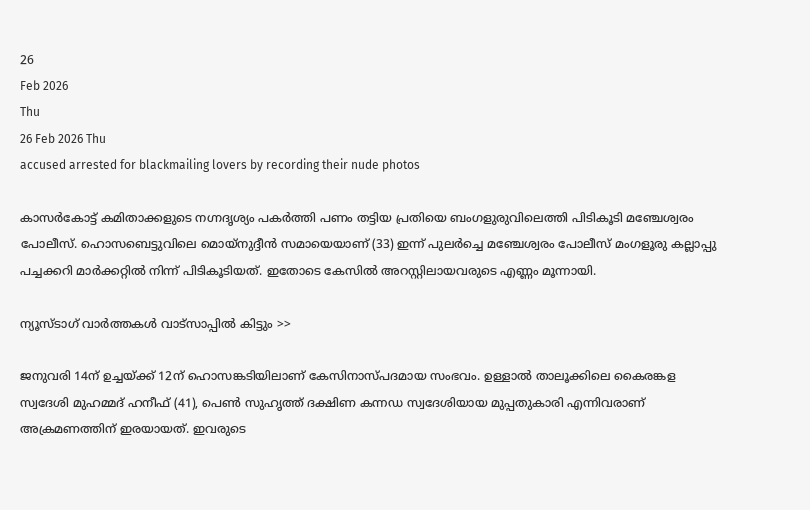26
Feb 2026
Thu
26 Feb 2026 Thu
accused arrested for blackmailing lovers by recording their nude photos

കാസര്‍കോട്ട് കമിതാക്കളുടെ നഗ്നദൃശ്യം പകര്‍ത്തി പണം തട്ടിയ പ്രതിയെ ബംഗളുരുവിലെത്തി പിടികൂടി മഞ്ചേശ്വരം പോലീസ്. ഹൊസബെട്ടുവിലെ മൊയ്‌നുദ്ദീന്‍ സമായെയാണ് (33) ഇന്ന് പുലര്‍ച്ചെ മഞ്ചേശ്വരം പോലീസ് മംഗളൂരു കല്ലാപ്പു പച്ചക്കറി മാര്‍ക്കറ്റില്‍ നിന്ന് പിടികൂടിയത്. ഇതോടെ കേസില്‍ അറസ്റ്റിലായവരുടെ എണ്ണം മൂന്നായി.

ന്യൂസ്ടാഗ് വാര്‍ത്തകള്‍ വാട്‌സാപ്പില്‍ കിട്ടും >>

ജനുവരി 14ന് ഉച്ചയ്ക്ക് 12ന് ഹൊസങ്കടിയിലാണ് കേസിനാസ്പദമായ സംഭവം. ഉള്ളാല്‍ താലൂക്കിലെ കൈരങ്കള സ്വദേശി മുഹമ്മദ് ഹനീഫ് (41), പെണ്‍ സുഹൃത്ത് ദക്ഷിണ കന്നഡ സ്വദേശിയായ മുപ്പതുകാരി എന്നിവരാണ് അക്രമണത്തിന് ഇരയായത്. ഇവരുടെ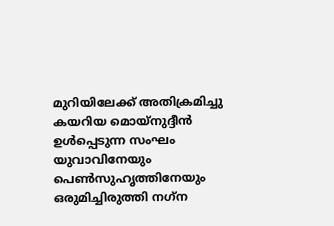മുറിയിലേക്ക് അതിക്രമിച്ചു കയറിയ മൊയ്‌നുദ്ദീന്‍ ഉള്‍പ്പെടുന്ന സംഘം യുവാവിനേയും പെണ്‍സുഹൃത്തിനേയും ഒരുമിച്ചിരുത്തി നഗ്‌ന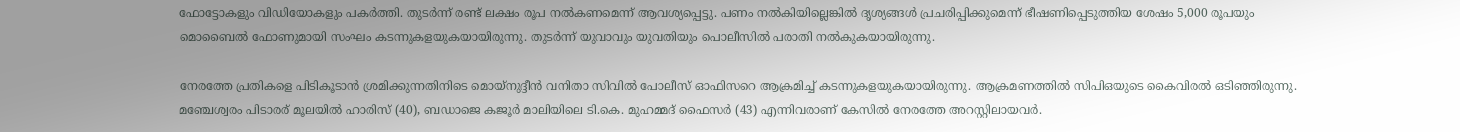ഫോട്ടോകളും വിഡിയോകളും പകര്‍ത്തി. തുടര്‍ന്ന് രണ്ട് ലക്ഷം രൂപ നല്‍കണമെന്ന് ആവശ്യപ്പെട്ടു. പണം നല്‍കിയില്ലെങ്കില്‍ ദൃശ്യങ്ങള്‍ പ്രചരിപ്പിക്കുമെന്ന് ഭീഷണിപ്പെടുത്തിയ ശേഷം 5,000 രൂപയും മൊബൈല്‍ ഫോണുമായി സംഘം കടന്നുകളയുകയായിരുന്നു. തുടര്‍ന്ന് യുവാവും യുവതിയും പൊലീസില്‍ പരാതി നല്‍കുകയായിരുന്നു.

നേരത്തേ പ്രതികളെ പിടികൂടാന്‍ ശ്രമിക്കുന്നതിനിടെ മൊയ്‌നുദ്ദീന്‍ വനിതാ സിവില്‍ പോലീസ് ഓഫിസറെ ആക്രമിച്ച് കടന്നുകളയുകയായിരുന്നു. ആക്രമണത്തില്‍ സിപിഒയുടെ കൈവിരല്‍ ഒടിഞ്ഞിരുന്നു. മഞ്ചേശ്വരം പിടാരര് മൂലയില്‍ ഹാരിസ് (40), ബഡാജെ കജൂര്‍ മാലിയിലെ ടി.കെ. മുഹമ്മദ് ഫൈസര്‍ (43) എന്നിവരാണ് കേസില്‍ നേരത്തേ അറസ്റ്റിലായവര്‍.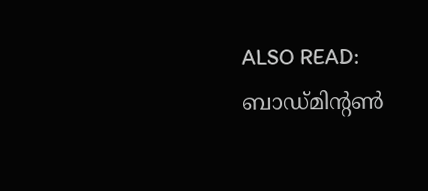ALSO READ: ബാഡ്മിന്റണ്‍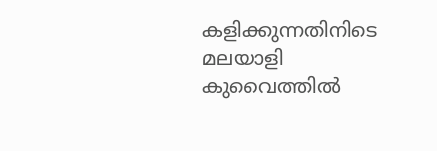കളിക്കുന്നതിനിടെ മലയാളി കുവൈത്തില്‍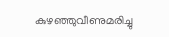കുഴഞ്ഞുവീണുമരിച്ചു